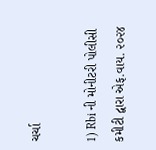ચર્ચા

1) Rbi ની મોનીટરી પોલીસી કમીટી દ્વારા એફ.વાય. ૨૦૨૪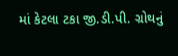માં કેટલા ટકા જી.ડી.પી. ગ્રોથનું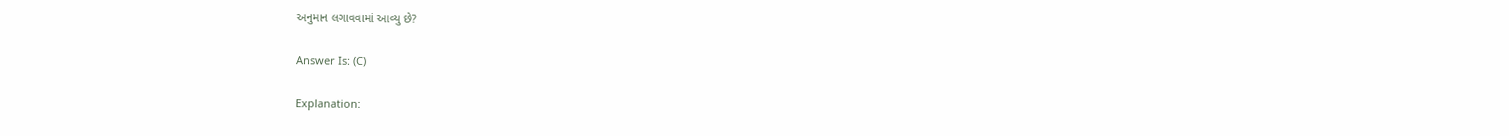અનુમાન લગાવવામાં આવ્યુ છે?

Answer Is: (C)

Explanation: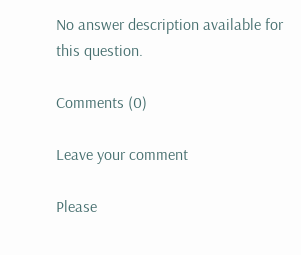No answer description available for this question.

Comments (0)

Leave your comment

Please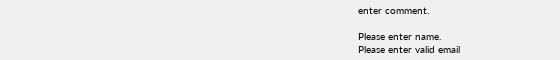enter comment.

Please enter name.
Please enter valid email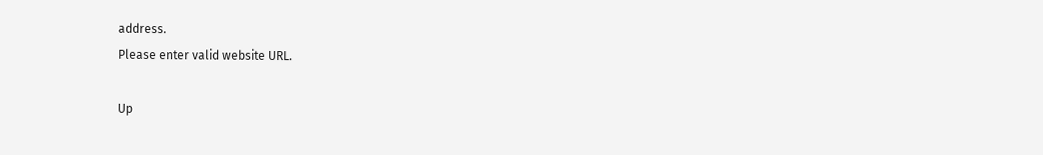address.
Please enter valid website URL.

Up